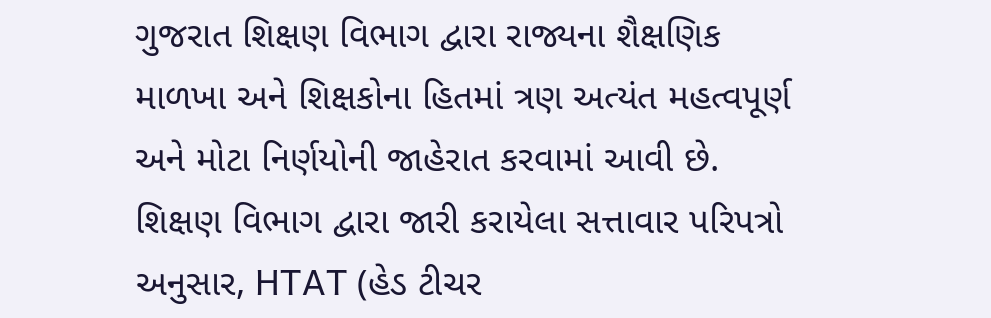ગુજરાત શિક્ષણ વિભાગ દ્વારા રાજ્યના શૈક્ષણિક માળખા અને શિક્ષકોના હિતમાં ત્રણ અત્યંત મહત્વપૂર્ણ અને મોટા નિર્ણયોની જાહેરાત કરવામાં આવી છે. શિક્ષણ વિભાગ દ્વારા જારી કરાયેલા સત્તાવાર પરિપત્રો અનુસાર, HTAT (હેડ ટીચર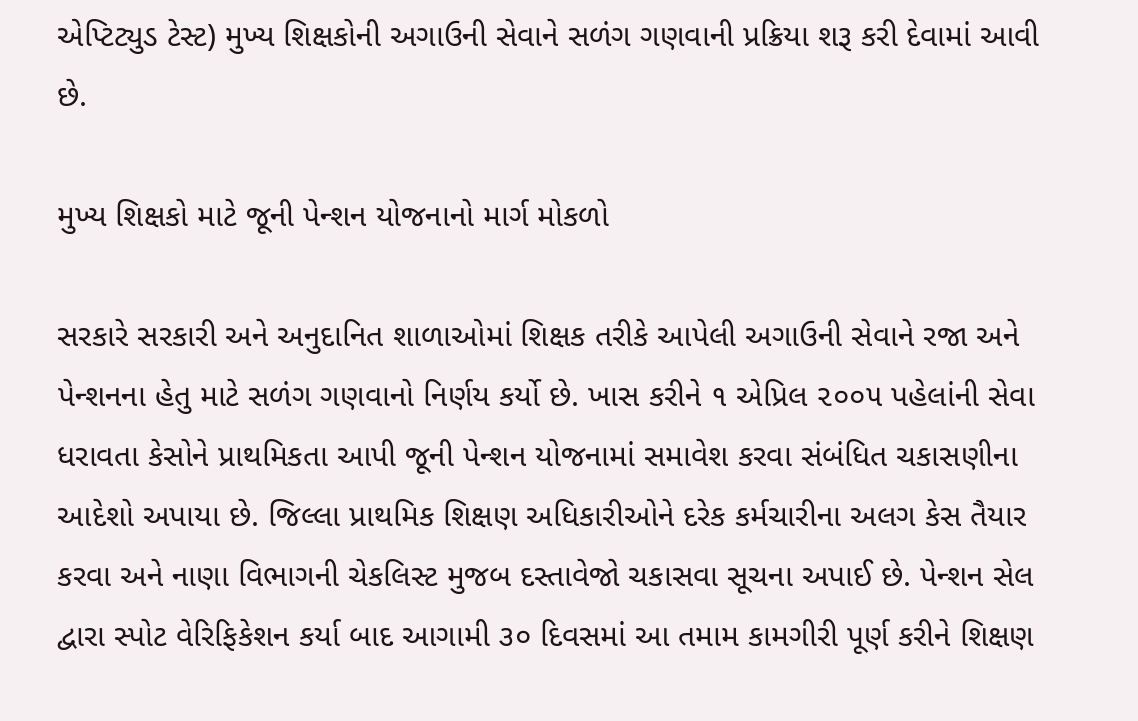એપ્ટિટ્યુડ ટેસ્ટ) મુખ્ય શિક્ષકોની અગાઉની સેવાને સળંગ ગણવાની પ્રક્રિયા શરૂ કરી દેવામાં આવી છે.

મુખ્ય શિક્ષકો માટે જૂની પેન્શન યોજનાનો માર્ગ મોકળો

સરકારે સરકારી અને અનુદાનિત શાળાઓમાં શિક્ષક તરીકે આપેલી અગાઉની સેવાને રજા અને પેન્શનના હેતુ માટે સળંગ ગણવાનો નિર્ણય કર્યો છે. ખાસ કરીને ૧ એપ્રિલ ૨૦૦૫ પહેલાંની સેવા ધરાવતા કેસોને પ્રાથમિકતા આપી જૂની પેન્શન યોજનામાં સમાવેશ કરવા સંબંધિત ચકાસણીના આદેશો અપાયા છે. જિલ્લા પ્રાથમિક શિક્ષણ અધિકારીઓને દરેક કર્મચારીના અલગ કેસ તૈયાર કરવા અને નાણા વિભાગની ચેકલિસ્ટ મુજબ દસ્તાવેજો ચકાસવા સૂચના અપાઈ છે. પેન્શન સેલ દ્વારા સ્પોટ વેરિફિકેશન કર્યા બાદ આગામી ૩૦ દિવસમાં આ તમામ કામગીરી પૂર્ણ કરીને શિક્ષણ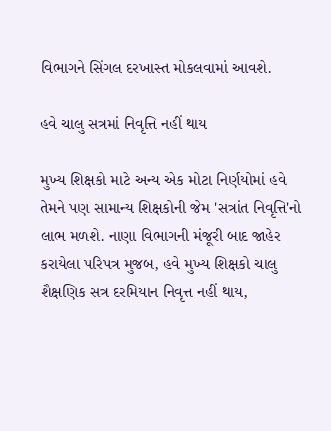વિભાગને સિંગલ દરખાસ્ત મોકલવામાં આવશે.

હવે ચાલુ સત્રમાં નિવૃત્તિ નહીં થાય

મુખ્ય શિક્ષકો માટે અન્ય એક મોટા નિર્ણયોમાં હવે તેમને પણ સામાન્ય શિક્ષકોની જેમ 'સત્રાંત નિવૃત્તિ'નો લાભ મળશે. નાણા વિભાગની મંજૂરી બાદ જાહેર કરાયેલા પરિપત્ર મુજબ, હવે મુખ્ય શિક્ષકો ચાલુ શૈક્ષણિક સત્ર દરમિયાન નિવૃત્ત નહીં થાય,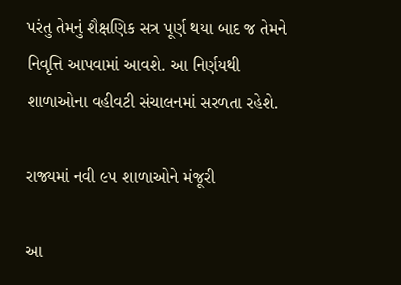પરંતુ તેમનું શૈક્ષણિક સત્ર પૂર્ણ થયા બાદ જ તેમને નિવૃત્તિ આપવામાં આવશે. આ નિર્ણયથી શાળાઓના વહીવટી સંચાલનમાં સરળતા રહેશે.

રાજ્યમાં નવી ૯૫ શાળાઓને મંજૂરી

આ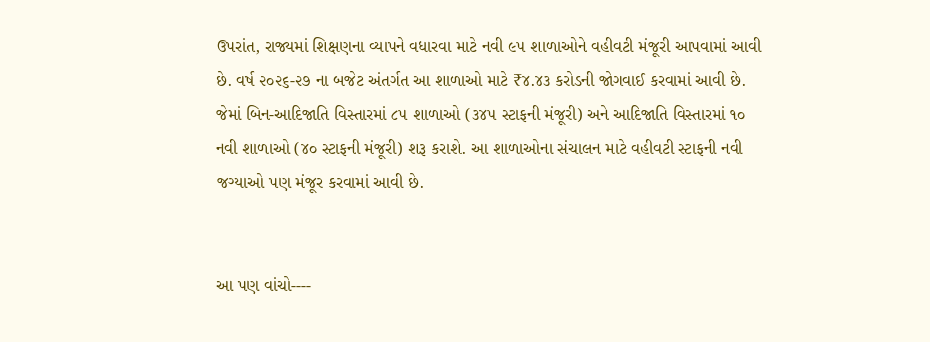ઉપરાંત, રાજ્યમાં શિક્ષણના વ્યાપને વધારવા માટે નવી ૯૫ શાળાઓને વહીવટી મંજૂરી આપવામાં આવી છે. વર્ષ ૨૦૨૬-૨૭ ના બજેટ અંતર્ગત આ શાળાઓ માટે ₹૪.૪૩ કરોડની જોગવાઈ કરવામાં આવી છે. જેમાં બિન-આદિજાતિ વિસ્તારમાં ૮૫ શાળાઓ (૩૪૫ સ્ટાફની મંજૂરી) અને આદિજાતિ વિસ્તારમાં ૧૦ નવી શાળાઓ (૪૦ સ્ટાફની મંજૂરી) શરૂ કરાશે. આ શાળાઓના સંચાલન માટે વહીવટી સ્ટાફની નવી જગ્યાઓ પણ મંજૂર કરવામાં આવી છે.


આ પણ વાંચો----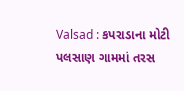Valsad : કપરાડાના મોટી પલસાણ ગામમાં તરસ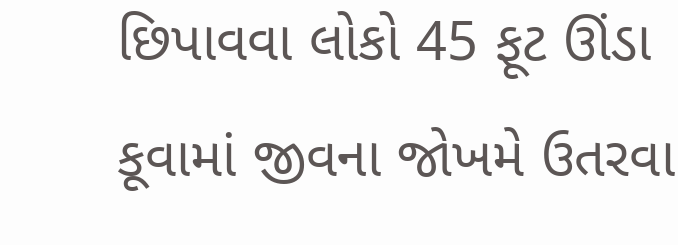છિપાવવા લોકો 45 ફૂટ ઊંડા કૂવામાં જીવના જોખમે ઉતરવા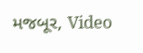મજબૂર, Video